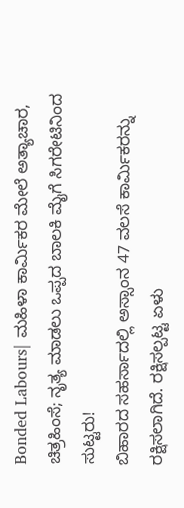Bonded Labours| ಮಹಿಳಾ ಕಾರ್ಮಿಕರ ಮೇಲೆ ಅತ್ಯಾಚಾರ, ಚಿತ್ರಹಿಂಸೆ; ನೃತ್ಯ ಮಾಡಲು ಒಪ್ಪದ ಬಾಲಕಿ ಮೈಗೆ ಸಿಗರೇಟಿನಿಂದ ಸುಟ್ಟರು!
ಬಿಹಾರದ ಸಹರ್ಸಾದಲ್ಲಿ ಅಸ್ಸಾಂನ 47 ವಲಸೆ ಕಾರ್ಮಿಕರನ್ನು ರಕ್ಷಿಸಲಾಗಿದೆ. ರಕ್ಷಿಸಲ್ಪಟ್ಟ ಏಳು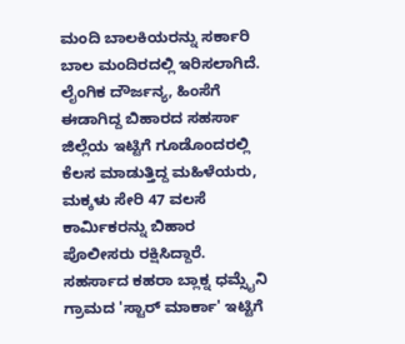ಮಂದಿ ಬಾಲಕಿಯರನ್ನು ಸರ್ಕಾರಿ ಬಾಲ ಮಂದಿರದಲ್ಲಿ ಇರಿಸಲಾಗಿದೆ.
ಲೈಂಗಿಕ ದೌರ್ಜನ್ಯ, ಹಿಂಸೆಗೆ ಈಡಾಗಿದ್ದ ಬಿಹಾರದ ಸಹರ್ಸಾ ಜಿಲ್ಲೆಯ ಇಟ್ಟಿಗೆ ಗೂಡೊಂದರಲ್ಲಿ ಕೆಲಸ ಮಾಡುತ್ತಿದ್ದ ಮಹಿಳೆಯರು, ಮಕ್ಕಳು ಸೇರಿ 47 ವಲಸೆ ಕಾರ್ಮಿಕರನ್ನು ಬಿಹಾರ ಪೊಲೀಸರು ರಕ್ಷಿಸಿದ್ದಾರೆ.
ಸಹರ್ಸಾದ ಕಹರಾ ಬ್ಲಾಕ್ನ ಧಮ್ಸೈನಿ ಗ್ರಾಮದ 'ಸ್ಟಾರ್ ಮಾರ್ಕಾ' ಇಟ್ಟಿಗೆ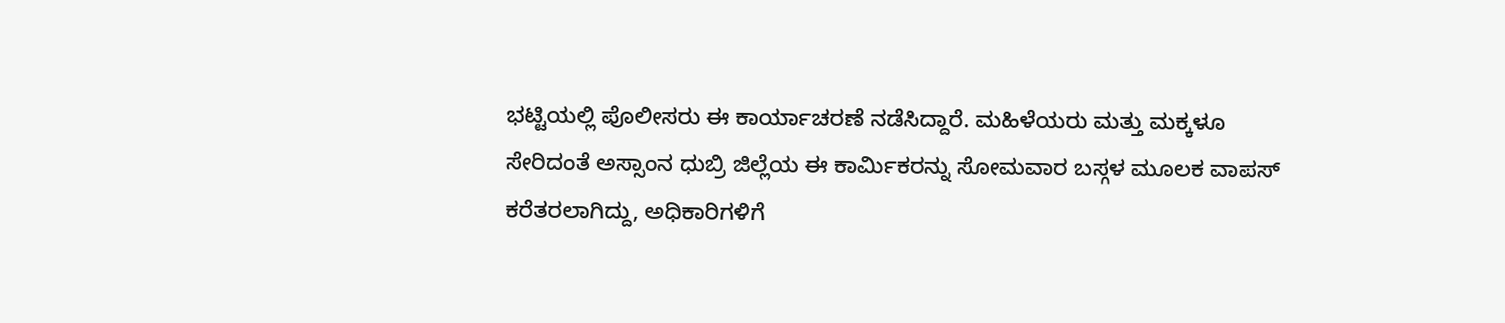ಭಟ್ಟಿಯಲ್ಲಿ ಪೊಲೀಸರು ಈ ಕಾರ್ಯಾಚರಣೆ ನಡೆಸಿದ್ದಾರೆ. ಮಹಿಳೆಯರು ಮತ್ತು ಮಕ್ಕಳೂ ಸೇರಿದಂತೆ ಅಸ್ಸಾಂನ ಧುಬ್ರಿ ಜಿಲ್ಲೆಯ ಈ ಕಾರ್ಮಿಕರನ್ನು ಸೋಮವಾರ ಬಸ್ಗಳ ಮೂಲಕ ವಾಪಸ್ ಕರೆತರಲಾಗಿದ್ದು, ಅಧಿಕಾರಿಗಳಿಗೆ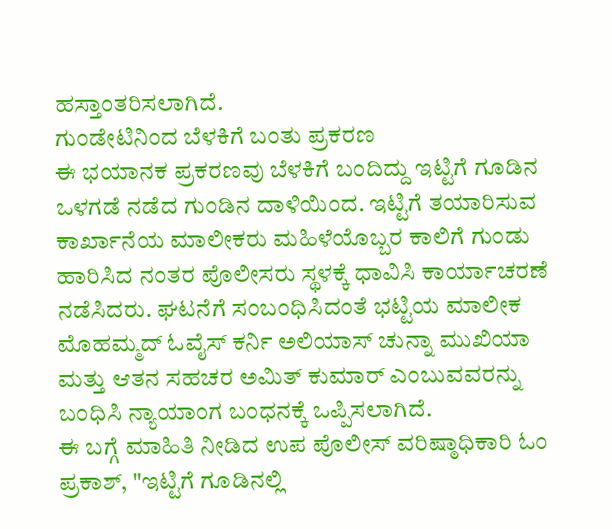ಹಸ್ತಾಂತರಿಸಲಾಗಿದೆ.
ಗುಂಡೇಟಿನಿಂದ ಬೆಳಕಿಗೆ ಬಂತು ಪ್ರಕರಣ
ಈ ಭಯಾನಕ ಪ್ರಕರಣವು ಬೆಳಕಿಗೆ ಬಂದಿದ್ದು ಇಟ್ಟಿಗೆ ಗೂಡಿನ ಒಳಗಡೆ ನಡೆದ ಗುಂಡಿನ ದಾಳಿಯಿಂದ. ಇಟ್ಟಿಗೆ ತಯಾರಿಸುವ ಕಾರ್ಖಾನೆಯ ಮಾಲೀಕರು ಮಹಿಳೆಯೊಬ್ಬರ ಕಾಲಿಗೆ ಗುಂಡು ಹಾರಿಸಿದ ನಂತರ ಪೊಲೀಸರು ಸ್ಥಳಕ್ಕೆ ಧಾವಿಸಿ ಕಾರ್ಯಾಚರಣೆ ನಡೆಸಿದರು. ಘಟನೆಗೆ ಸಂಬಂಧಿಸಿದಂತೆ ಭಟ್ಟಿಯ ಮಾಲೀಕ ಮೊಹಮ್ಮದ್ ಓವೈಸ್ ಕರ್ನಿ ಅಲಿಯಾಸ್ ಚುನ್ನಾ ಮುಖಿಯಾ ಮತ್ತು ಆತನ ಸಹಚರ ಅಮಿತ್ ಕುಮಾರ್ ಎಂಬುವವರನ್ನು ಬಂಧಿಸಿ ನ್ಯಾಯಾಂಗ ಬಂಧನಕ್ಕೆ ಒಪ್ಪಿಸಲಾಗಿದೆ.
ಈ ಬಗ್ಗೆ ಮಾಹಿತಿ ನೀಡಿದ ಉಪ ಪೊಲೀಸ್ ವರಿಷ್ಠಾಧಿಕಾರಿ ಓಂ ಪ್ರಕಾಶ್, "ಇಟ್ಟಿಗೆ ಗೂಡಿನಲ್ಲಿ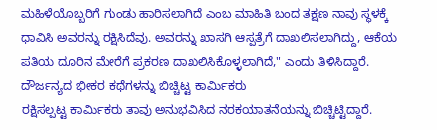ಮಹಿಳೆಯೊಬ್ಬರಿಗೆ ಗುಂಡು ಹಾರಿಸಲಾಗಿದೆ ಎಂಬ ಮಾಹಿತಿ ಬಂದ ತಕ್ಷಣ ನಾವು ಸ್ಥಳಕ್ಕೆ ಧಾವಿಸಿ ಅವರನ್ನು ರಕ್ಷಿಸಿದೆವು. ಅವರನ್ನು ಖಾಸಗಿ ಆಸ್ಪತ್ರೆಗೆ ದಾಖಲಿಸಲಾಗಿದ್ದು, ಆಕೆಯ ಪತಿಯ ದೂರಿನ ಮೇರೆಗೆ ಪ್ರಕರಣ ದಾಖಲಿಸಿಕೊಳ್ಳಲಾಗಿದೆ," ಎಂದು ತಿಳಿಸಿದ್ದಾರೆ.
ದೌರ್ಜನ್ಯದ ಭೀಕರ ಕಥೆಗಳನ್ನು ಬಿಚ್ಚಿಟ್ಟ ಕಾರ್ಮಿಕರು
ರಕ್ಷಿಸಲ್ಪಟ್ಟ ಕಾರ್ಮಿಕರು ತಾವು ಅನುಭವಿಸಿದ ನರಕಯಾತನೆಯನ್ನು ಬಿಚ್ಚಿಟ್ಟಿದ್ದಾರೆ.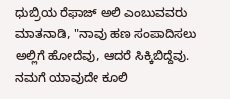ಧುಬ್ರಿಯ ರೆಫಾಜ್ ಅಲಿ ಎಂಬುವವರು ಮಾತನಾಡಿ, "ನಾವು ಹಣ ಸಂಪಾದಿಸಲು ಅಲ್ಲಿಗೆ ಹೋದೆವು, ಆದರೆ ಸಿಕ್ಕಿಬಿದ್ದೆವು. ನಮಗೆ ಯಾವುದೇ ಕೂಲಿ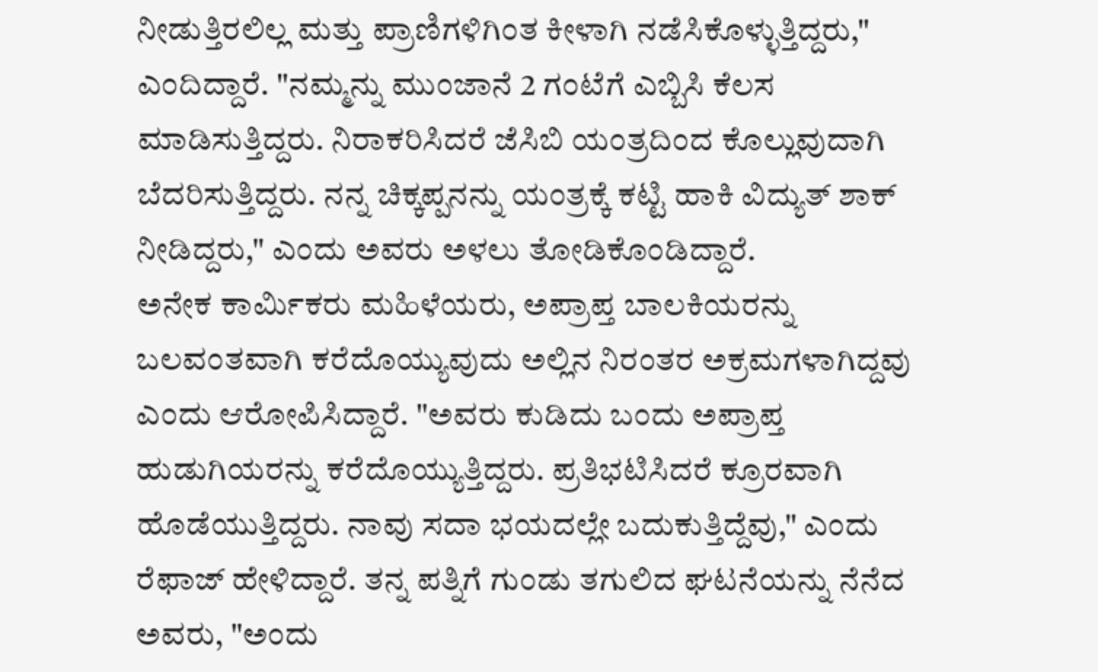ನೀಡುತ್ತಿರಲಿಲ್ಲ ಮತ್ತು ಪ್ರಾಣಿಗಳಿಗಿಂತ ಕೀಳಾಗಿ ನಡೆಸಿಕೊಳ್ಳುತ್ತಿದ್ದರು," ಎಂದಿದ್ದಾರೆ. "ನಮ್ಮನ್ನು ಮುಂಜಾನೆ 2 ಗಂಟೆಗೆ ಎಬ್ಬಿಸಿ ಕೆಲಸ ಮಾಡಿಸುತ್ತಿದ್ದರು. ನಿರಾಕರಿಸಿದರೆ ಜೆಸಿಬಿ ಯಂತ್ರದಿಂದ ಕೊಲ್ಲುವುದಾಗಿ ಬೆದರಿಸುತ್ತಿದ್ದರು. ನನ್ನ ಚಿಕ್ಕಪ್ಪನನ್ನು ಯಂತ್ರಕ್ಕೆ ಕಟ್ಟಿ ಹಾಕಿ ವಿದ್ಯುತ್ ಶಾಕ್ ನೀಡಿದ್ದರು," ಎಂದು ಅವರು ಅಳಲು ತೋಡಿಕೊಂಡಿದ್ದಾರೆ.
ಅನೇಕ ಕಾರ್ಮಿಕರು ಮಹಿಳೆಯರು, ಅಪ್ರಾಪ್ತ ಬಾಲಕಿಯರನ್ನು ಬಲವಂತವಾಗಿ ಕರೆದೊಯ್ಯುವುದು ಅಲ್ಲಿನ ನಿರಂತರ ಅಕ್ರಮಗಳಾಗಿದ್ದವು ಎಂದು ಆರೋಪಿಸಿದ್ದಾರೆ. "ಅವರು ಕುಡಿದು ಬಂದು ಅಪ್ರಾಪ್ತ ಹುಡುಗಿಯರನ್ನು ಕರೆದೊಯ್ಯುತ್ತಿದ್ದರು. ಪ್ರತಿಭಟಿಸಿದರೆ ಕ್ರೂರವಾಗಿ ಹೊಡೆಯುತ್ತಿದ್ದರು. ನಾವು ಸದಾ ಭಯದಲ್ಲೇ ಬದುಕುತ್ತಿದ್ದೆವು," ಎಂದು ರೆಫಾಜ್ ಹೇಳಿದ್ದಾರೆ. ತನ್ನ ಪತ್ನಿಗೆ ಗುಂಡು ತಗುಲಿದ ಘಟನೆಯನ್ನು ನೆನೆದ ಅವರು, "ಅಂದು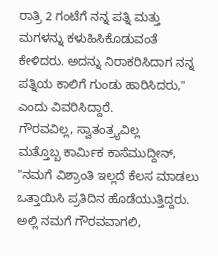ರಾತ್ರಿ 2 ಗಂಟೆಗೆ ನನ್ನ ಪತ್ನಿ ಮತ್ತು ಮಗಳನ್ನು ಕಳುಹಿಸಿಕೊಡುವಂತೆ ಕೇಳಿದರು. ಅದನ್ನು ನಿರಾಕರಿಸಿದಾಗ ನನ್ನ ಪತ್ನಿಯ ಕಾಲಿಗೆ ಗುಂಡು ಹಾರಿಸಿದರು," ಎಂದು ವಿವರಿಸಿದ್ದಾರೆ.
ಗೌರವವಿಲ್ಲ, ಸ್ವಾತಂತ್ರ್ಯವಿಲ್ಲ
ಮತ್ತೊಬ್ಬ ಕಾರ್ಮಿಕ ಕಾಸೆಮುದ್ದೀನ್, "ನಮಗೆ ವಿಶ್ರಾಂತಿ ಇಲ್ಲದೆ ಕೆಲಸ ಮಾಡಲು ಒತ್ತಾಯಿಸಿ ಪ್ರತಿದಿನ ಹೊಡೆಯುತ್ತಿದ್ದರು. ಅಲ್ಲಿ ನಮಗೆ ಗೌರವವಾಗಲಿ,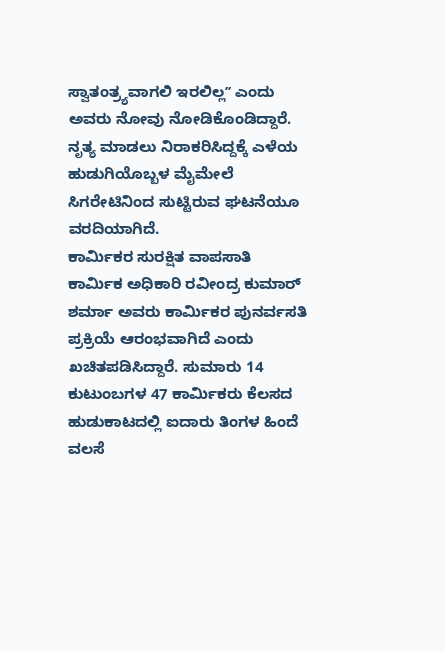ಸ್ವಾತಂತ್ರ್ಯವಾಗಲಿ ಇರಲಿಲ್ಲʼʼ ಎಂದು ಅವರು ನೋವು ನೋಡಿಕೊಂಡಿದ್ದಾರೆ. ನೃತ್ಯ ಮಾಡಲು ನಿರಾಕರಿಸಿದ್ದಕ್ಕೆ ಎಳೆಯ ಹುಡುಗಿಯೊಬ್ಬಳ ಮೈಮೇಲೆ ಸಿಗರೇಟಿನಿಂದ ಸುಟ್ಟಿರುವ ಘಟನೆಯೂ ವರದಿಯಾಗಿದೆ.
ಕಾರ್ಮಿಕರ ಸುರಕ್ಷಿತ ವಾಪಸಾತಿ
ಕಾರ್ಮಿಕ ಅಧಿಕಾರಿ ರವೀಂದ್ರ ಕುಮಾರ್ ಶರ್ಮಾ ಅವರು ಕಾರ್ಮಿಕರ ಪುನರ್ವಸತಿ ಪ್ರಕ್ರಿಯೆ ಆರಂಭವಾಗಿದೆ ಎಂದು ಖಚಿತಪಡಿಸಿದ್ದಾರೆ. ಸುಮಾರು 14 ಕುಟುಂಬಗಳ 47 ಕಾರ್ಮಿಕರು ಕೆಲಸದ ಹುಡುಕಾಟದಲ್ಲಿ ಐದಾರು ತಿಂಗಳ ಹಿಂದೆ ವಲಸೆ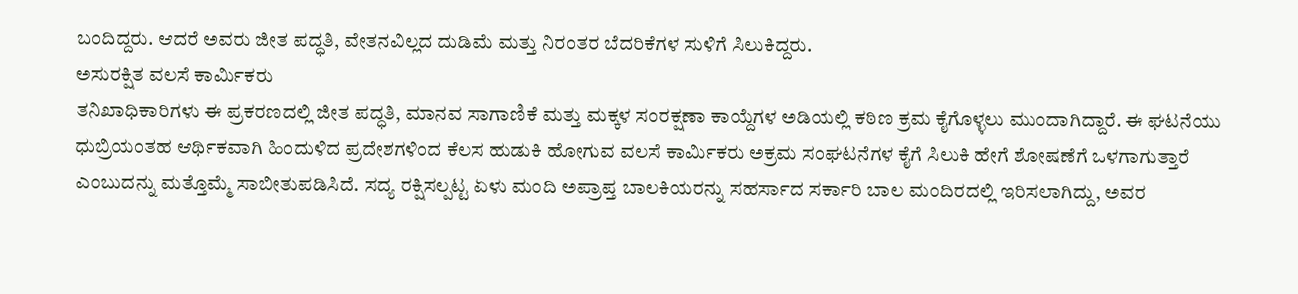ಬಂದಿದ್ದರು. ಆದರೆ ಅವರು ಜೀತ ಪದ್ಧತಿ, ವೇತನವಿಲ್ಲದ ದುಡಿಮೆ ಮತ್ತು ನಿರಂತರ ಬೆದರಿಕೆಗಳ ಸುಳಿಗೆ ಸಿಲುಕಿದ್ದರು.
ಅಸುರಕ್ಷಿತ ವಲಸೆ ಕಾರ್ಮಿಕರು
ತನಿಖಾಧಿಕಾರಿಗಳು ಈ ಪ್ರಕರಣದಲ್ಲಿ ಜೀತ ಪದ್ಧತಿ, ಮಾನವ ಸಾಗಾಣಿಕೆ ಮತ್ತು ಮಕ್ಕಳ ಸಂರಕ್ಷಣಾ ಕಾಯ್ದೆಗಳ ಅಡಿಯಲ್ಲಿ ಕಠಿಣ ಕ್ರಮ ಕೈಗೊಳ್ಳಲು ಮುಂದಾಗಿದ್ದಾರೆ. ಈ ಘಟನೆಯು ಧುಬ್ರಿಯಂತಹ ಆರ್ಥಿಕವಾಗಿ ಹಿಂದುಳಿದ ಪ್ರದೇಶಗಳಿಂದ ಕೆಲಸ ಹುಡುಕಿ ಹೋಗುವ ವಲಸೆ ಕಾರ್ಮಿಕರು ಅಕ್ರಮ ಸಂಘಟನೆಗಳ ಕೈಗೆ ಸಿಲುಕಿ ಹೇಗೆ ಶೋಷಣೆಗೆ ಒಳಗಾಗುತ್ತಾರೆ ಎಂಬುದನ್ನು ಮತ್ತೊಮ್ಮೆ ಸಾಬೀತುಪಡಿಸಿದೆ. ಸದ್ಯ ರಕ್ಷಿಸಲ್ಪಟ್ಟ ಏಳು ಮಂದಿ ಅಪ್ರಾಪ್ತ ಬಾಲಕಿಯರನ್ನು ಸಹರ್ಸಾದ ಸರ್ಕಾರಿ ಬಾಲ ಮಂದಿರದಲ್ಲಿ ಇರಿಸಲಾಗಿದ್ದು, ಅವರ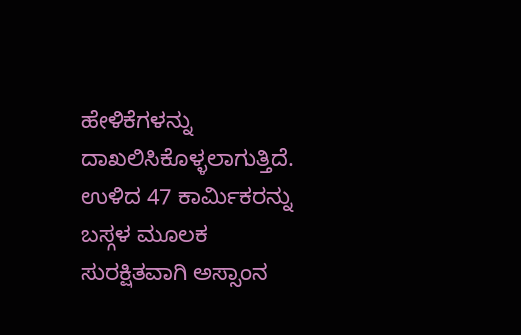ಹೇಳಿಕೆಗಳನ್ನು ದಾಖಲಿಸಿಕೊಳ್ಳಲಾಗುತ್ತಿದೆ. ಉಳಿದ 47 ಕಾರ್ಮಿಕರನ್ನು ಬಸ್ಗಳ ಮೂಲಕ ಸುರಕ್ಷಿತವಾಗಿ ಅಸ್ಸಾಂನ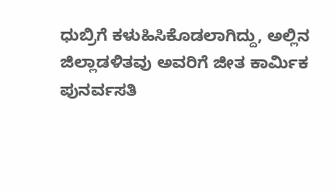ಧುಬ್ರಿಗೆ ಕಳುಹಿಸಿಕೊಡಲಾಗಿದ್ದು, ಅಲ್ಲಿನ ಜಿಲ್ಲಾಡಳಿತವು ಅವರಿಗೆ ಜೀತ ಕಾರ್ಮಿಕ ಪುನರ್ವಸತಿ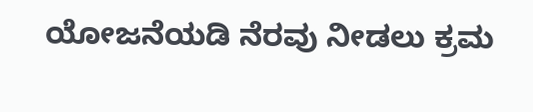ಯೋಜನೆಯಡಿ ನೆರವು ನೀಡಲು ಕ್ರಮ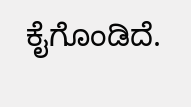ಕೈಗೊಂಡಿದೆ.